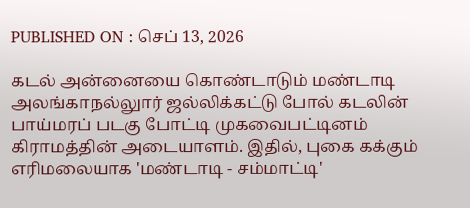PUBLISHED ON : செப் 13, 2026

கடல் அன்னையை கொண்டாடும் மண்டாடி
அலங்காநல்லுார் ஜல்லிக்கட்டு போல் கடலின் பாய்மரப் படகு போட்டி முகவைபட்டினம் கிராமத்தின் அடையாளம். இதில், புகை கக்கும் எரிமலையாக 'மண்டாடி - சம்மாட்டி'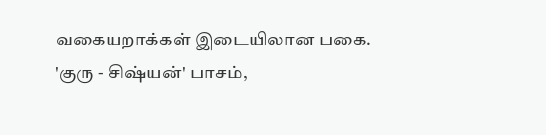வகையறாக்கள் இடையிலான பகை. 'குரு - சிஷ்யன்' பாசம்,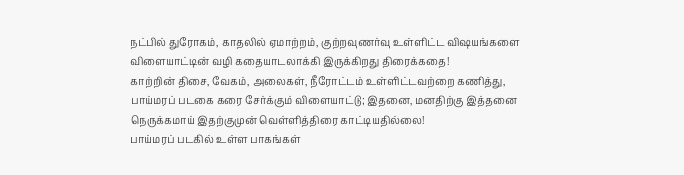நட்பில் துரோகம், காதலில் ஏமாற்றம், குற்றவுணர்வு உள்ளிட்ட விஷயங்களை விளையாட்டின் வழி கதையாடலாக்கி இருக்கிறது திரைக்கதை!
காற்றின் திசை, வேகம், அலைகள், நீரோட்டம் உள்ளிட்டவற்றை கணித்து, பாய்மரப் படகை கரை சேர்க்கும் விளையாட்டு; இதனை, மனதிற்கு இத்தனை நெருக்கமாய் இதற்குமுன் வெள்ளித்திரை காட்டியதில்லை!
பாய்மரப் படகில் உள்ள பாகங்கள்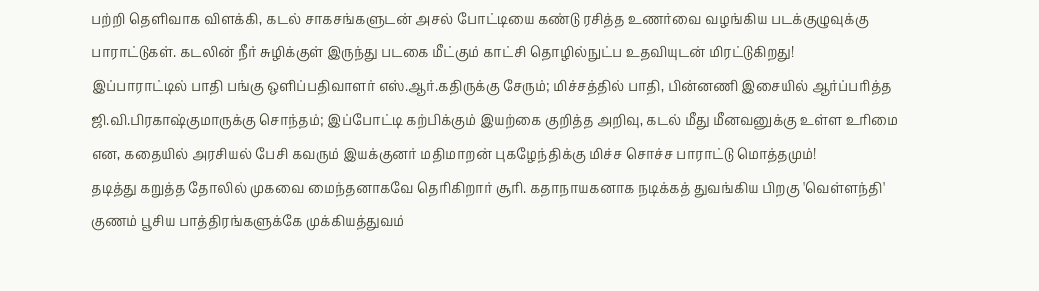பற்றி தெளிவாக விளக்கி, கடல் சாகசங்களுடன் அசல் போட்டியை கண்டு ரசித்த உணர்வை வழங்கிய படக்குழுவுக்கு பாராட்டுகள். கடலின் நீர் சுழிக்குள் இருந்து படகை மீட்கும் காட்சி தொழில்நுட்ப உதவியுடன் மிரட்டுகிறது!
இப்பாராட்டில் பாதி பங்கு ஒளிப்பதிவாளர் எஸ்.ஆர்.கதிருக்கு சேரும்; மிச்சத்தில் பாதி, பின்னணி இசையில் ஆர்ப்பரித்த ஜி.வி.பிரகாஷ்குமாருக்கு சொந்தம்; இப்போட்டி கற்பிக்கும் இயற்கை குறித்த அறிவு, கடல் மீது மீனவனுக்கு உள்ள உரிமை என, கதையில் அரசியல் பேசி கவரும் இயக்குனர் மதிமாறன் புகழேந்திக்கு மிச்ச சொச்ச பாராட்டு மொத்தமும்!
தடித்து கறுத்த தோலில் முகவை மைந்தனாகவே தெரிகிறார் சூரி. கதாநாயகனாக நடிக்கத் துவங்கிய பிறகு 'வெள்ளந்தி' குணம் பூசிய பாத்திரங்களுக்கே முக்கியத்துவம்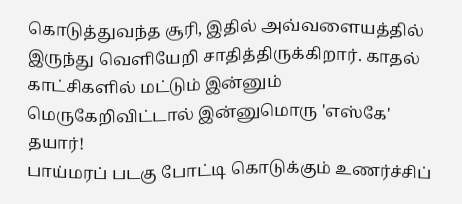கொடுத்துவந்த சூரி, இதில் அவ்வளையத்தில் இருந்து வெளியேறி சாதித்திருக்கிறார். காதல் காட்சிகளில் மட்டும் இன்னும் மெருகேறிவிட்டால் இன்னுமொரு 'எஸ்கே' தயார்!
பாய்மரப் படகு போட்டி கொடுக்கும் உணர்ச்சிப்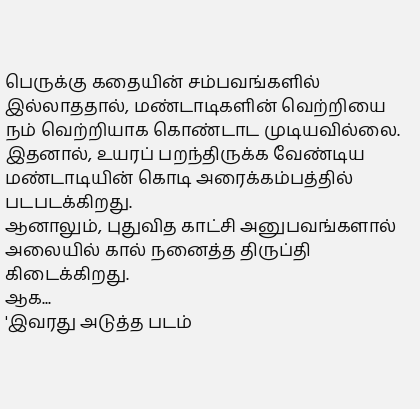பெருக்கு கதையின் சம்பவங்களில் இல்லாததால், மண்டாடிகளின் வெற்றியை நம் வெற்றியாக கொண்டாட முடியவில்லை. இதனால், உயரப் பறந்திருக்க வேண்டிய மண்டாடியின் கொடி அரைக்கம்பத்தில் படபடக்கிறது.
ஆனாலும், புதுவித காட்சி அனுபவங்களால் அலையில் கால் நனைத்த திருப்தி கிடைக்கிறது.
ஆக...
'இவரது அடுத்த படம்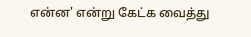என்ன' என்று கேட்க வைத்து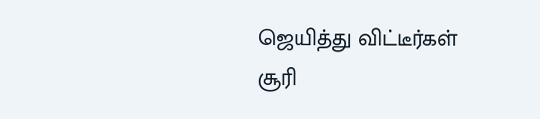ஜெயித்து விட்டீர்கள் சூரி